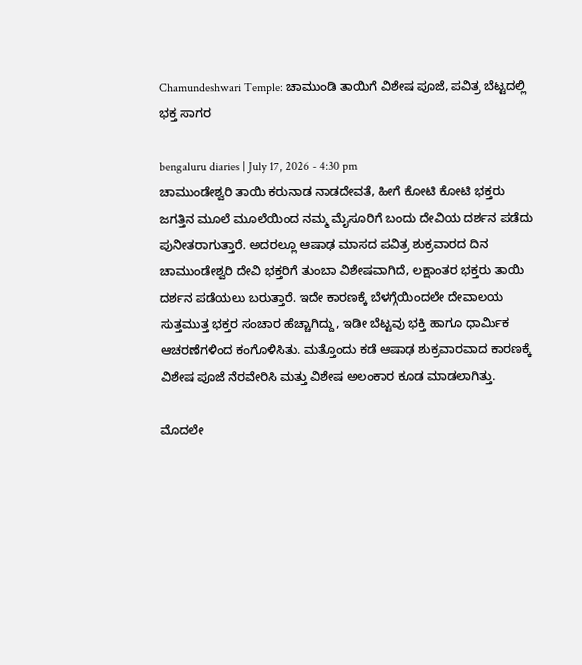Chamundeshwari Temple: ಚಾಮುಂಡಿ ತಾಯಿಗೆ ವಿಶೇಷ ಪೂಜೆ, ಪವಿತ್ರ ಬೆಟ್ಟದಲ್ಲಿ ಭಕ್ತ ಸಾಗರ

bengaluru diaries | July 17, 2026 - 4:30 pm
ಚಾಮುಂಡೇಶ್ವರಿ ತಾಯಿ ಕರುನಾಡ ನಾಡದೇವತೆ, ಹೀಗೆ ಕೋಟಿ ಕೋಟಿ ಭಕ್ತರು ಜಗತ್ತಿನ ಮೂಲೆ ಮೂಲೆಯಿಂದ ನಮ್ಮ ಮೈಸೂರಿಗೆ ಬಂದು ದೇವಿಯ ದರ್ಶನ ಪಡೆದು ಪುನೀತರಾಗುತ್ತಾರೆ. ಅದರಲ್ಲೂ ಆಷಾಢ ಮಾಸದ ಪವಿತ್ರ ಶುಕ್ರವಾರದ ದಿನ ಚಾಮುಂಡೇಶ್ವರಿ ದೇವಿ ಭಕ್ತರಿಗೆ ತುಂಬಾ ವಿಶೇಷವಾಗಿದೆ, ಲಕ್ಷಾಂತರ ಭಕ್ತರು ತಾಯಿ ದರ್ಶನ ಪಡೆಯಲು ಬರುತ್ತಾರೆ. ಇದೇ ಕಾರಣಕ್ಕೆ ಬೆಳಗ್ಗೆಯಿಂದಲೇ ದೇವಾಲಯ ಸುತ್ತಮುತ್ತ ಭಕ್ತರ ಸಂಚಾರ ಹೆಚ್ಚಾಗಿದ್ದು, ಇಡೀ ಬೆಟ್ಟವು ಭಕ್ತಿ ಹಾಗೂ ಧಾರ್ಮಿಕ ಆಚರಣೆಗಳಿಂದ ಕಂಗೊಳಿಸಿತು. ಮತ್ತೊಂದು ಕಡೆ ಆಷಾಢ ಶುಕ್ರವಾರವಾದ ಕಾರಣಕ್ಕೆ ವಿಶೇಷ ಪೂಜೆ ನೆರವೇರಿಸಿ ಮತ್ತು ವಿಶೇಷ ಅಲಂಕಾರ ಕೂಡ ಮಾಡಲಾಗಿತ್ತು.

ಮೊದಲೇ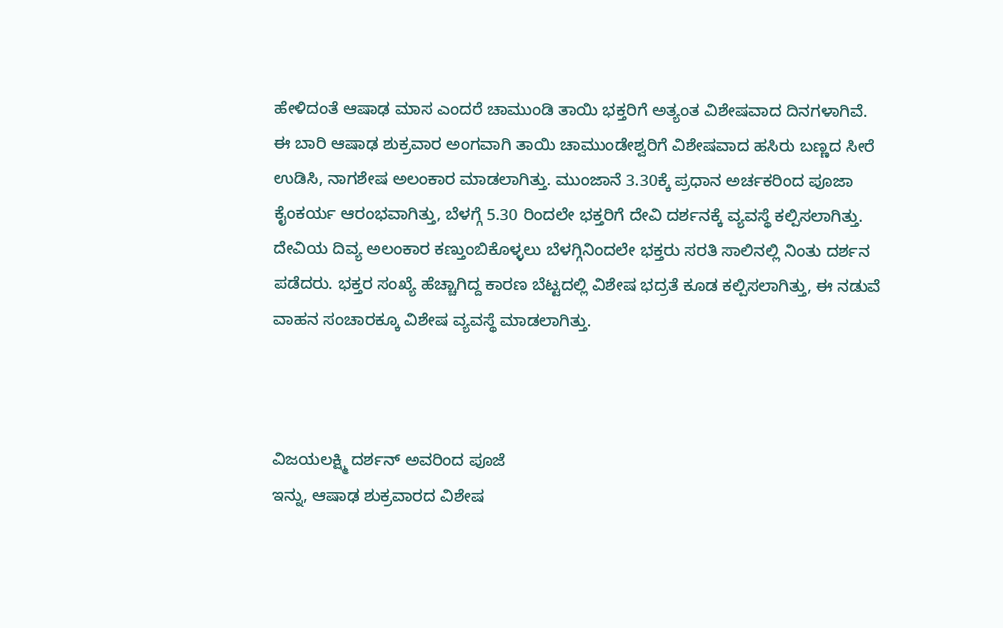ಹೇಳಿದಂತೆ ಆಷಾಢ ಮಾಸ ಎಂದರೆ ಚಾಮುಂಡಿ ತಾಯಿ ಭಕ್ತರಿಗೆ ಅತ್ಯಂತ ವಿಶೇಷವಾದ ದಿನಗಳಾಗಿವೆ. ಈ ಬಾರಿ ಆಷಾಢ ಶುಕ್ರವಾರ ಅಂಗವಾಗಿ ತಾಯಿ ಚಾಮುಂಡೇಶ್ವರಿಗೆ ವಿಶೇಷವಾದ ಹಸಿರು ಬಣ್ಣದ ಸೀರೆ ಉಡಿಸಿ, ನಾಗಶೇಷ ಅಲಂಕಾರ ಮಾಡಲಾಗಿತ್ತು. ಮುಂಜಾನೆ 3.30ಕ್ಕೆ ಪ್ರಧಾನ ಅರ್ಚಕರಿಂದ ಪೂಜಾ ಕೈಂಕರ್ಯ ಆರಂಭವಾಗಿತ್ತು, ಬೆಳಗ್ಗೆ 5.30 ರಿಂದಲೇ ಭಕ್ತರಿಗೆ ದೇವಿ ದರ್ಶನಕ್ಕೆ ವ್ಯವಸ್ಥೆ ಕಲ್ಪಿಸಲಾಗಿತ್ತು. ದೇವಿಯ ದಿವ್ಯ ಅಲಂಕಾರ ಕಣ್ತುಂಬಿಕೊಳ್ಳಲು ಬೆಳಗ್ಗಿನಿಂದಲೇ ಭಕ್ತರು ಸರತಿ ಸಾಲಿನಲ್ಲಿ ನಿಂತು ದರ್ಶನ ಪಡೆದರು. ಭಕ್ತರ ಸಂಖ್ಯೆ ಹೆಚ್ಚಾಗಿದ್ದ ಕಾರಣ ಬೆಟ್ಟದಲ್ಲಿ ವಿಶೇಷ ಭದ್ರತೆ ಕೂಡ ಕಲ್ಪಿಸಲಾಗಿತ್ತು, ಈ ನಡುವೆ ವಾಹನ ಸಂಚಾರಕ್ಕೂ ವಿಶೇಷ ವ್ಯವಸ್ಥೆ ಮಾಡಲಾಗಿತ್ತು.



ವಿಜಯಲಕ್ಷ್ಮಿ ದರ್ಶನ್ ಅವರಿಂದ ಪೂಜೆ
ಇನ್ನು, ಆಷಾಢ ಶುಕ್ರವಾರದ ವಿಶೇಷ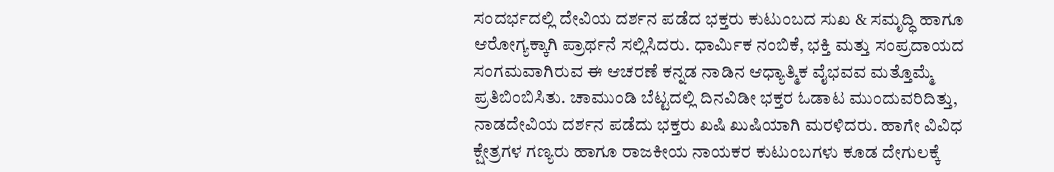ಸಂದರ್ಭದಲ್ಲಿ ದೇವಿಯ ದರ್ಶನ ಪಡೆದ ಭಕ್ತರು ಕುಟುಂಬದ ಸುಖ & ಸಮೃದ್ಧಿ ಹಾಗೂ ಆರೋಗ್ಯಕ್ಕಾಗಿ ಪ್ರಾರ್ಥನೆ ಸಲ್ಲಿಸಿದರು. ಧಾರ್ಮಿಕ ನಂಬಿಕೆ, ಭಕ್ತಿ ಮತ್ತು ಸಂಪ್ರದಾಯದ ಸಂಗಮವಾಗಿರುವ ಈ ಆಚರಣೆ ಕನ್ನಡ ನಾಡಿನ ಆಧ್ಯಾತ್ಮಿಕ ವೈಭವವ ಮತ್ತೊಮ್ಮೆ ಪ್ರತಿಬಿಂಬಿಸಿತು. ಚಾಮುಂಡಿ ಬೆಟ್ಟದಲ್ಲಿ ದಿನವಿಡೀ ಭಕ್ತರ ಓಡಾಟ ಮುಂದುವರಿದಿತ್ತು, ನಾಡದೇವಿಯ ದರ್ಶನ ಪಡೆದು ಭಕ್ತರು ಖಷಿ ಖುಷಿಯಾಗಿ ಮರಳಿದರು. ಹಾಗೇ ವಿವಿಧ ಕ್ಷೇತ್ರಗಳ ಗಣ್ಯರು ಹಾಗೂ ರಾಜಕೀಯ ನಾಯಕರ ಕುಟುಂಬಗಳು ಕೂಡ ದೇಗುಲಕ್ಕೆ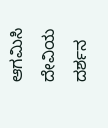ಆಗಮಿಸಿ ದೇವಿಯ ದರ್ಶನ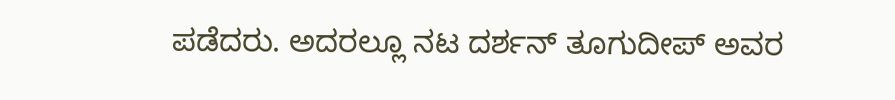ಪಡೆದರು. ಅದರಲ್ಲೂ ನಟ ದರ್ಶನ್ ತೂಗುದೀಪ್ ಅವರ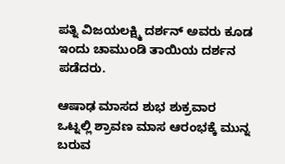ಪತ್ನಿ ವಿಜಯಲಕ್ಷ್ಮಿ ದರ್ಶನ್ ಅವರು ಕೂಡ ಇಂದು ಚಾಮುಂಡಿ ತಾಯಿಯ ದರ್ಶನ ಪಡೆದರು.

ಆಷಾಢ ಮಾಸದ ಶುಭ ಶುಕ್ರವಾರ
ಒಟ್ನಲ್ಲಿ ಶ್ರಾವಣ ಮಾಸ ಆರಂಭಕ್ಕೆ ಮುನ್ನ ಬರುವ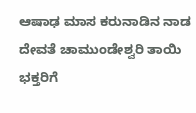ಆಷಾಢ ಮಾಸ ಕರುನಾಡಿನ ನಾಡ ದೇವತೆ ಚಾಮುಂಡೇಶ್ವರಿ ತಾಯಿ ಭಕ್ತರಿಗೆ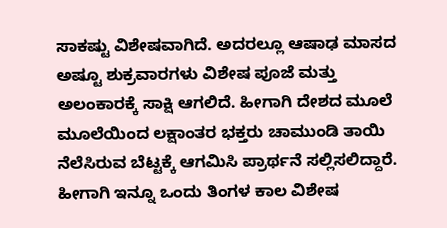ಸಾಕಷ್ಟು ವಿಶೇಷವಾಗಿದೆ. ಅದರಲ್ಲೂ ಆಷಾಢ ಮಾಸದ ಅಷ್ಟೂ ಶುಕ್ರವಾರಗಳು ವಿಶೇಷ ಪೂಜೆ ಮತ್ತು ಅಲಂಕಾರಕ್ಕೆ ಸಾಕ್ಷಿ ಆಗಲಿದೆ. ಹೀಗಾಗಿ ದೇಶದ ಮೂಲೆ ಮೂಲೆಯಿಂದ ಲಕ್ಷಾಂತರ ಭಕ್ತರು ಚಾಮುಂಡಿ ತಾಯಿ ನೆಲೆಸಿರುವ ಬೆಟ್ಟಕ್ಕೆ ಆಗಮಿಸಿ ಪ್ರಾರ್ಥನೆ ಸಲ್ಲಿಸಲಿದ್ದಾರೆ. ಹೀಗಾಗಿ ಇನ್ನೂ ಒಂದು ತಿಂಗಳ ಕಾಲ ವಿಶೇಷ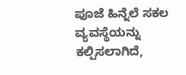ಪೂಜೆ ಹಿನ್ನೆಲೆ ಸಕಲ ವ್ಯವಸ್ಥೆಯನ್ನು ಕಲ್ಪಿಸಲಾಗಿದೆ,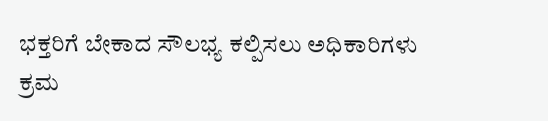ಭಕ್ತರಿಗೆ ಬೇಕಾದ ಸೌಲಭ್ಯ ಕಲ್ಪಿಸಲು ಅಧಿಕಾರಿಗಳು ಕ್ರಮ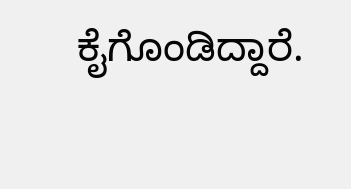ಕೈಗೊಂಡಿದ್ದಾರೆ.